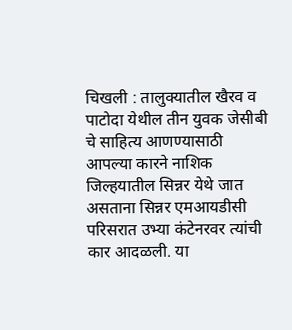चिखली : तालुक्यातील खैरव व पाटोदा येथील तीन युवक जेसीबी चे साहित्य आणण्यासाठी आपल्या कारने नाशिक जिल्हयातील सिन्नर येथे जात असताना सिन्नर एमआयडीसी परिसरात उभ्या कंटेनरवर त्यांची कार आदळली. या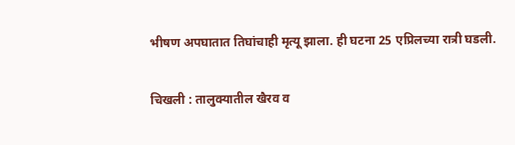भीषण अपघातात तिघांचाही मृत्यू झाला. ही घटना 25 एप्रिलच्या रात्री घडली.

चिखली : तालुक्यातील खैरव व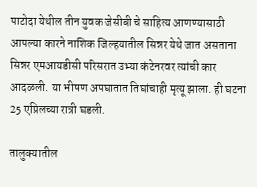पाटोदा येथील तीन युवक जेसीबी चे साहित्य आणण्यासाठी आपल्या कारने नाशिक जिल्हयातील सिन्नर येथे जात असताना सिन्नर एमआयडीसी परिसरात उभ्या कंटेनरवर त्यांची कार आदळली. या भीषण अपघातात तिघांचाही मृत्यू झाला. ही घटना 25 एप्रिलच्या रात्री घडली.

तालुक्यातील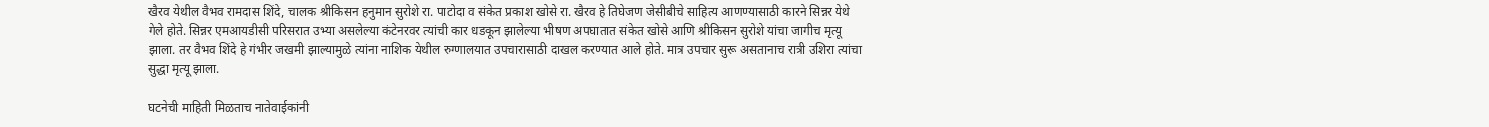खैरव येथील वैभव रामदास शिंदे, चालक श्रीकिसन हनुमान सुरोशे रा. पाटोदा व संकेत प्रकाश खोसे रा. खैरव हे तिघेजण जेसीबीचे साहित्य आणण्यासाठी कारने सिन्नर येथे गेले होते. सिन्नर एमआयडीसी परिसरात उभ्या असलेल्या कंटेनरवर त्यांची कार धडकून झालेल्या भीषण अपघातात संकेत खोसे आणि श्रीकिसन सुरोशे यांचा जागीच मृत्यू झाला. तर वैभव शिंदे हे गंभीर जखमी झाल्यामुळे त्यांना नाशिक येथील रुग्णालयात उपचारासाठी दाखल करण्यात आले होते. मात्र उपचार सुरू असतानाच रात्री उशिरा त्यांचा सुद्धा मृत्यू झाला.

घटनेची माहिती मिळताच नातेवाईकांनी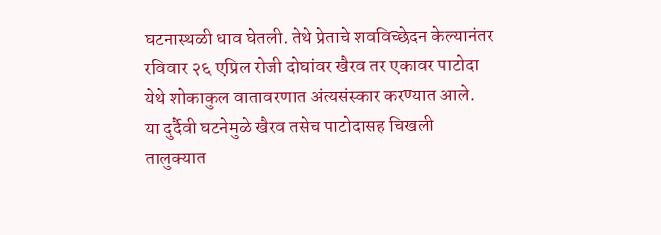घटनास्थळी धाव घेतली. तेथे प्रेताचे शवविच्छेदन केल्यानंतर रविवार २६ एप्रिल रोजी दोघांवर खैरव तर एकावर पाटोदा येथे शोकाकुल वातावरणात अंत्यसंस्कार करण्यात आले.
या दुर्दैवी घटनेमुळे खैरव तसेच पाटोदासह चिखली तालुक्यात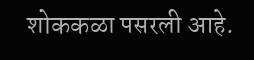शोककळा पसरली आहे.